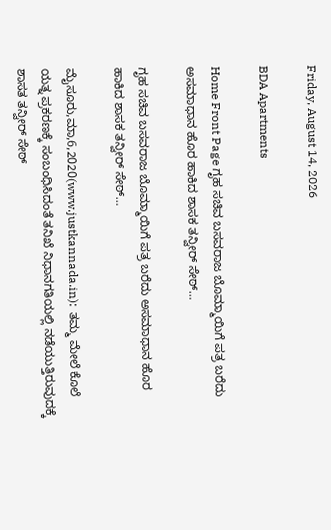Friday, August 14, 2026

BDA Apartments

Home Front Page ಗೃಹ ಸಚಿವ ಬಸವರಾಜ ಬೊಮ್ಮಾಯಿಗೆ ಪತ್ರ ಬರೆದು ಅಸಮಾಧಾನ ಹೊರ ಹಾಕಿದ ಶಾಸಕ ತನ್ವೀರ್ ಸೇಠ್…

ಗೃಹ ಸಚಿವ ಬಸವರಾಜ ಬೊಮ್ಮಾಯಿಗೆ ಪತ್ರ ಬರೆದು ಅಸಮಾಧಾನ ಹೊರ ಹಾಕಿದ ಶಾಸಕ ತನ್ವೀರ್ ಸೇಠ್…

ಮೈಸೂರು,ಮಾ,6,2020(www.justkannada.in):  ತಮ್ಮ ಮೇಲೆ ಕೊಲೆ ಯತ್ನ ಪ್ರಕರಣಕ್ಕೆ ಸಂಬಂಧಿಸಿದಂತೆ ತನಿಖೆ ನಿಧಾನಗತಿಯಲ್ಲಿ ನಡೆಯುತ್ತಿರುವುದಕ್ಕೆ ಶಾಸತ ತನ್ವೀರ್ ಸೇಠ್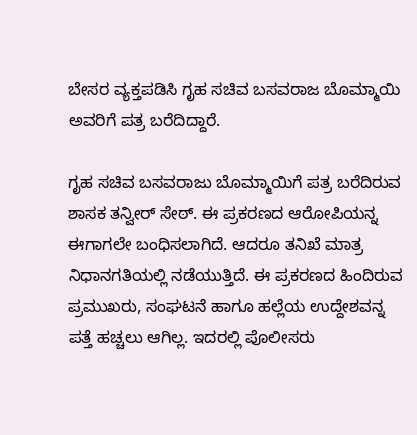ಬೇಸರ ವ್ಯಕ್ತಪಡಿಸಿ ಗೃಹ ಸಚಿವ ಬಸವರಾಜ ಬೊಮ್ಮಾಯಿ ಅವರಿಗೆ ಪತ್ರ ಬರೆದಿದ್ದಾರೆ.

ಗೃಹ ಸಚಿವ ಬಸವರಾಜು ಬೊಮ್ಮಾಯಿಗೆ ಪತ್ರ ಬರೆದಿರುವ ಶಾಸಕ ತನ್ವೀರ್ ಸೇಠ್‌. ಈ ಪ್ರಕರಣದ ಆರೋಪಿಯನ್ನ ಈಗಾಗಲೇ ಬಂಧಿಸಲಾಗಿದೆ. ಆದರೂ ತನಿಖೆ ಮಾತ್ರ  ನಿಧಾನಗತಿಯಲ್ಲಿ ನಡೆಯುತ್ತಿದೆ‌. ಈ ಪ್ರಕರಣದ ಹಿಂದಿರುವ ಪ್ರಮುಖರು, ಸಂಘಟನೆ ಹಾಗೂ ಹಲ್ಲೆಯ ಉದ್ದೇಶವನ್ನ ಪತ್ತೆ ಹಚ್ಚಲು ಆಗಿಲ್ಲ. ಇದರಲ್ಲಿ ಪೊಲೀಸರು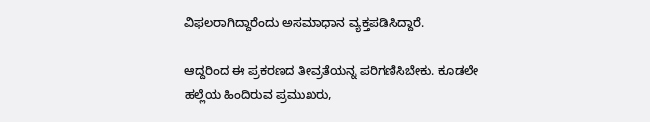ವಿಫಲರಾಗಿದ್ದಾರೆಂದು ಅಸಮಾಧಾನ ವ್ಯಕ್ತಪಡಿಸಿದ್ದಾರೆ.

ಆದ್ದರಿಂದ ಈ ಪ್ರಕರಣದ ತೀವ್ರತೆಯನ್ನ ಪರಿಗಣಿಸಿಬೇಕು. ಕೂಡಲೇ ಹಲ್ಲೆಯ ಹಿಂದಿರುವ ಪ್ರಮುಖರು,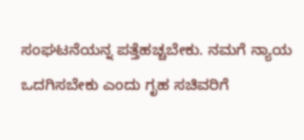ಸಂಘಟನೆಯನ್ನ ಪತ್ತೆಹಚ್ಚಬೇಕು. ನಮಗೆ ನ್ಯಾಯ ಒದಗಿಸಬೇಕು ಎಂದು ಗೃಹ ಸಚಿವರಿಗೆ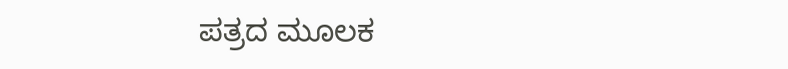ಪತ್ರದ ಮೂಲಕ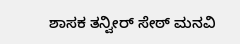ಶಾಸಕ ತನ್ವೀರ್ ಸೇಠ್ ಮನವಿ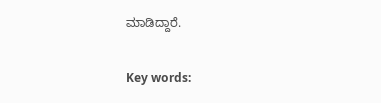ಮಾಡಿದ್ದಾರೆ.

Key words: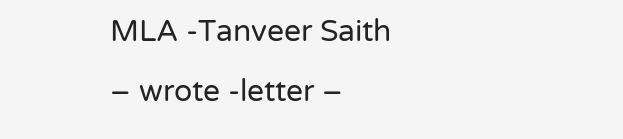MLA -Tanveer Saith – wrote -letter –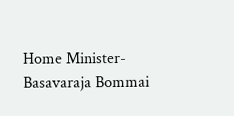Home Minister- Basavaraja Bommai